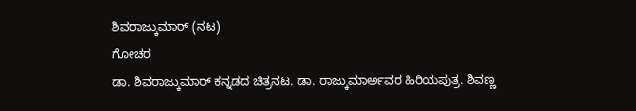ಶಿವರಾಜ್ಕುಮಾರ್ (ನಟ)
ಗೋಚರ
ಡಾ. ಶಿವರಾಜ್ಕುಮಾರ್ ಕನ್ನಡದ ಚಿತ್ರನಟ. ಡಾ. ರಾಜ್ಕುಮಾರ್ಅವರ ಹಿರಿಯಪುತ್ರ. ಶಿವಣ್ಣ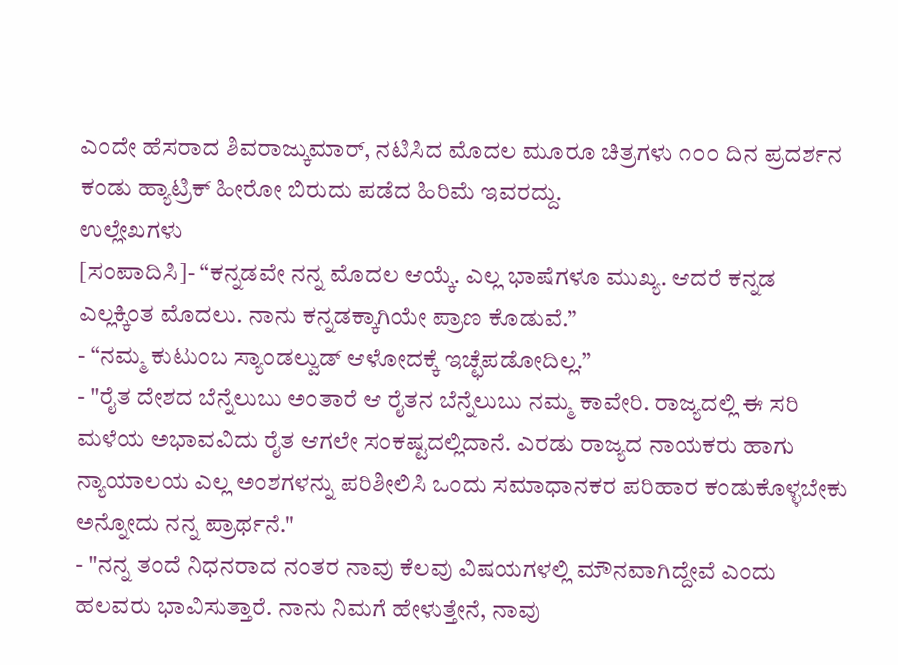ಎಂದೇ ಹೆಸರಾದ ಶಿವರಾಜ್ಕುಮಾರ್, ನಟಿಸಿದ ಮೊದಲ ಮೂರೂ ಚಿತ್ರಗಳು ೧೦೦ ದಿನ ಪ್ರದರ್ಶನ ಕಂಡು ಹ್ಯಾಟ್ರಿಕ್ ಹೀರೋ ಬಿರುದು ಪಡೆದ ಹಿರಿಮೆ ಇವರದ್ದು.
ಉಲ್ಲೇಖಗಳು
[ಸಂಪಾದಿಸಿ]- “ಕನ್ನಡವೇ ನನ್ನ ಮೊದಲ ಆಯ್ಕೆ. ಎಲ್ಲ ಭಾಷೆಗಳೂ ಮುಖ್ಯ. ಆದರೆ ಕನ್ನಡ ಎಲ್ಲಕ್ಕಿಂತ ಮೊದಲು. ನಾನು ಕನ್ನಡಕ್ಕಾಗಿಯೇ ಪ್ರಾಣ ಕೊಡುವೆ.”
- “ನಮ್ಮ ಕುಟುಂಬ ಸ್ಯಾಂಡಲ್ವುಡ್ ಆಳೋದಕ್ಕೆ ಇಚ್ಛೆಪಡೋದಿಲ್ಲ.”
- "ರೈತ ದೇಶದ ಬೆನ್ನೆಲುಬು ಅಂತಾರೆ ಆ ರೈತನ ಬೆನ್ನೆಲುಬು ನಮ್ಮ ಕಾವೇರಿ. ರಾಜ್ಯದಲ್ಲಿ ಈ ಸರಿ ಮಳೆಯ ಅಭಾವವಿದು ರೈತ ಆಗಲೇ ಸಂಕಷ್ಟದಲ್ಲಿದಾನೆ. ಎರಡು ರಾಜ್ಯದ ನಾಯಕರು ಹಾಗು ನ್ಯಾಯಾಲಯ ಎಲ್ಲ ಅಂಶಗಳನ್ನು ಪರಿಶೀಲಿಸಿ ಒಂದು ಸಮಾಧಾನಕರ ಪರಿಹಾರ ಕಂಡುಕೊಳ್ಳಬೇಕು ಅನ್ನೋದು ನನ್ನ ಪ್ರಾರ್ಥನೆ."
- "ನನ್ನ ತಂದೆ ನಿಧನರಾದ ನಂತರ ನಾವು ಕೆಲವು ವಿಷಯಗಳಲ್ಲಿ ಮೌನವಾಗಿದ್ದೇವೆ ಎಂದು ಹಲವರು ಭಾವಿಸುತ್ತಾರೆ. ನಾನು ನಿಮಗೆ ಹೇಳುತ್ತೇನೆ, ನಾವು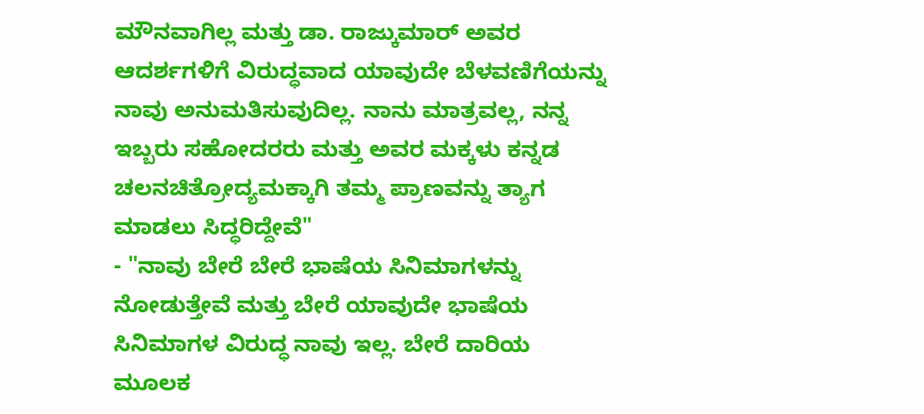ಮೌನವಾಗಿಲ್ಲ ಮತ್ತು ಡಾ. ರಾಜ್ಕುಮಾರ್ ಅವರ ಆದರ್ಶಗಳಿಗೆ ವಿರುದ್ಧವಾದ ಯಾವುದೇ ಬೆಳವಣಿಗೆಯನ್ನು ನಾವು ಅನುಮತಿಸುವುದಿಲ್ಲ. ನಾನು ಮಾತ್ರವಲ್ಲ, ನನ್ನ ಇಬ್ಬರು ಸಹೋದರರು ಮತ್ತು ಅವರ ಮಕ್ಕಳು ಕನ್ನಡ ಚಲನಚಿತ್ರೋದ್ಯಮಕ್ಕಾಗಿ ತಮ್ಮ ಪ್ರಾಣವನ್ನು ತ್ಯಾಗ ಮಾಡಲು ಸಿದ್ಧರಿದ್ದೇವೆ"
- "ನಾವು ಬೇರೆ ಬೇರೆ ಭಾಷೆಯ ಸಿನಿಮಾಗಳನ್ನು ನೋಡುತ್ತೇವೆ ಮತ್ತು ಬೇರೆ ಯಾವುದೇ ಭಾಷೆಯ ಸಿನಿಮಾಗಳ ವಿರುದ್ಧ ನಾವು ಇಲ್ಲ. ಬೇರೆ ದಾರಿಯ ಮೂಲಕ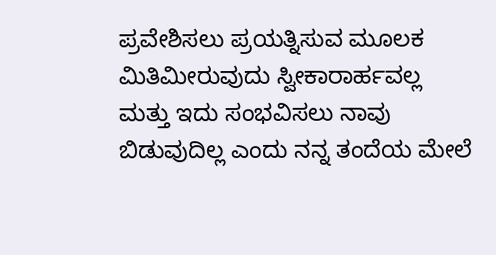ಪ್ರವೇಶಿಸಲು ಪ್ರಯತ್ನಿಸುವ ಮೂಲಕ ಮಿತಿಮೀರುವುದು ಸ್ವೀಕಾರಾರ್ಹವಲ್ಲ ಮತ್ತು ಇದು ಸಂಭವಿಸಲು ನಾವು ಬಿಡುವುದಿಲ್ಲ ಎಂದು ನನ್ನ ತಂದೆಯ ಮೇಲೆ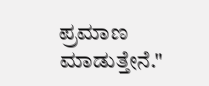ಪ್ರಮಾಣ ಮಾಡುತ್ತೇನೆ."